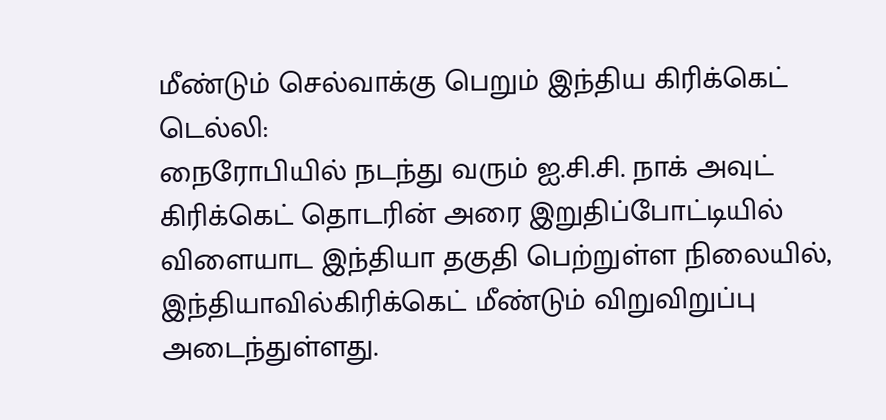மீண்டும் செல்வாக்கு பெறும் இந்திய கிரிக்கெட்
டெல்லி:
நைரோபியில் நடந்து வரும் ஐ.சி.சி. நாக் அவுட் கிரிக்கெட் தொடரின் அரை இறுதிப்போட்டியில் விளையாட இந்தியா தகுதி பெற்றுள்ள நிலையில், இந்தியாவில்கிரிக்கெட் மீண்டும் விறுவிறுப்பு அடைந்துள்ளது.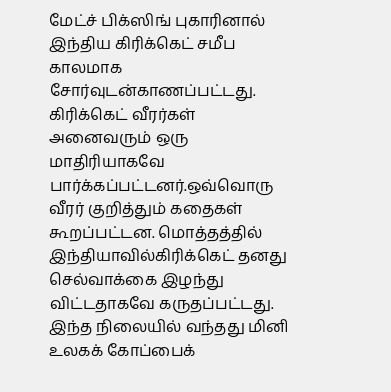மேட்ச் பிக்ஸிங் புகாரினால் இந்திய கிரிக்கெட் சமீப காலமாக சோர்வுடன்காணப்பட்டது. கிரிக்கெட் வீரர்கள் அனைவரும் ஒரு மாதிரியாகவே பார்க்கப்பட்டனர்.ஒவ்வொரு வீரர் குறித்தும் கதைகள் கூறப்பட்டன. மொத்தத்தில் இந்தியாவில்கிரிக்கெட் தனது செல்வாக்கை இழந்து விட்டதாகவே கருதப்பட்டது.
இந்த நிலையில் வந்தது மினி உலகக் கோப்பைக்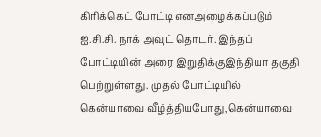கிரிக்கெட் போட்டி எனஅழைக்கப்படும் ஐ.சி.சி. நாக் அவுட் தொடர். இந்தப் போட்டியின் அரை இறுதிக்குஇந்தியா தகுதி பெற்றுள்ளது. முதல் போட்டியில் கென்யாவை வீழ்த்தியபோது,கென்யாவை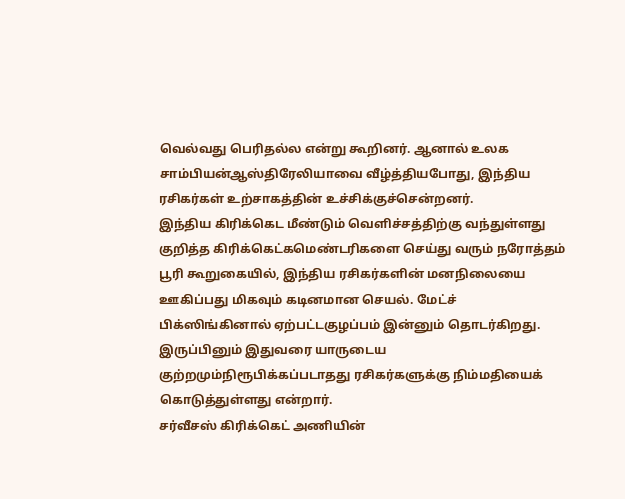வெல்வது பெரிதல்ல என்று கூறினர். ஆனால் உலக சாம்பியன்ஆஸ்திரேலியாவை வீழ்த்தியபோது, இந்திய ரசிகர்கள் உற்சாகத்தின் உச்சிக்குச்சென்றனர்.
இந்திய கிரிக்கெட மீண்டும் வெளிச்சத்திற்கு வந்துள்ளது குறித்த கிரிக்கெட்கமெண்டரிகளை செய்து வரும் நரோத்தம் பூரி கூறுகையில், இந்திய ரசிகர்களின் மனநிலையை ஊகிப்பது மிகவும் கடினமான செயல். மேட்ச் பிக்ஸிங்கினால் ஏற்பட்டகுழப்பம் இன்னும் தொடர்கிறது. இருப்பினும் இதுவரை யாருடைய குற்றமும்நிரூபிக்கப்படாதது ரசிகர்களுக்கு நிம்மதியைக் கொடுத்துள்ளது என்றார்.
சர்வீசஸ் கிரிக்கெட் அணியின்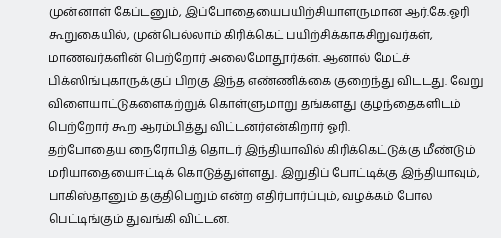முன்னாள் கேப்டனும், இப்போதையைபயிற்சியாளருமான ஆர்.கே.ஓரி கூறுகையில், முன்பெல்லாம் கிரிக்கெட் பயிற்சிக்காகசிறுவர்கள், மாணவர்களின் பெற்றோர் அலைமோதூர்கள். ஆனால் மேட்ச் பிக்ஸிங்புகாருக்குப் பிறகு இந்த எண்ணிக்கை குறைந்து விடடது. வேறு விளையாட்டுகளைகற்றுக் கொள்ளுமாறு தங்களது குழந்தைகளிடம் பெற்றோர் கூற ஆரம்பித்து விட்டனர்என்கிறார் ஓரி.
தற்போதைய நைரோபித் தொடர் இந்தியாவில் கிரிக்கெட்டுக்கு மீண்டும் மரியாதையைஈட்டிக் கொடுத்துள்ளது. இறுதிப் போட்டிக்கு இந்தியாவும், பாகிஸ்தானும் தகுதிபெறும் என்ற எதிர்பார்ப்பும், வழக்கம் போல பெட்டிங்கும் துவங்கி விட்டன.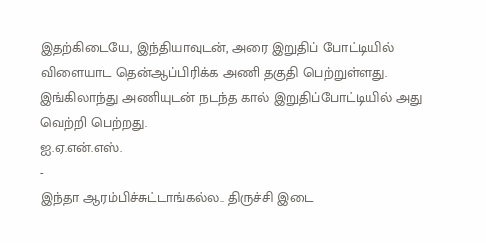இதற்கிடையே, இந்தியாவுடன், அரை இறுதிப் போட்டியில் விளையாட தென்ஆப்பிரிக்க அணி தகுதி பெற்றுள்ளது. இங்கிலாந்து அணியுடன் நடந்த கால் இறுதிப்போட்டியில் அது வெற்றி பெற்றது.
ஐ.ஏ.என்.எஸ்.
-
இந்தா ஆரம்பிச்சுட்டாங்கல்ல.. திருச்சி இடை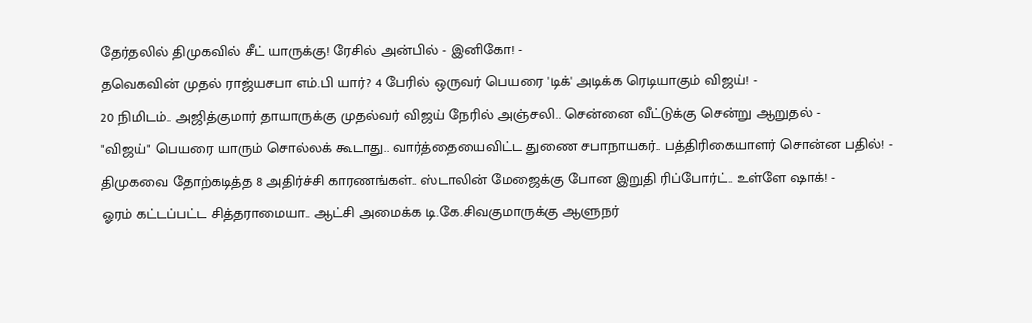தேர்தலில் திமுகவில் சீட் யாருக்கு! ரேசில் அன்பில் - இனிகோ! -
தவெகவின் முதல் ராஜ்யசபா எம்.பி யார்? 4 பேரில் ஒருவர் பெயரை 'டிக்' அடிக்க ரெடியாகும் விஜய்! -
20 நிமிடம்.. அஜித்குமார் தாயாருக்கு முதல்வர் விஜய் நேரில் அஞ்சலி.. சென்னை வீட்டுக்கு சென்று ஆறுதல் -
"விஜய்" பெயரை யாரும் சொல்லக் கூடாது.. வார்த்தையைவிட்ட துணை சபாநாயகர்.. பத்திரிகையாளர் சொன்ன பதில்! -
திமுகவை தோற்கடித்த 8 அதிர்ச்சி காரணங்கள்.. ஸ்டாலின் மேஜைக்கு போன இறுதி ரிப்போர்ட்.. உள்ளே ஷாக்! -
ஓரம் கட்டப்பட்ட சித்தராமையா.. ஆட்சி அமைக்க டி.கே.சிவகுமாருக்கு ஆளுநர்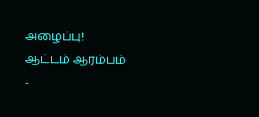அழைப்பு! ஆட்டம் ஆரம்பம் -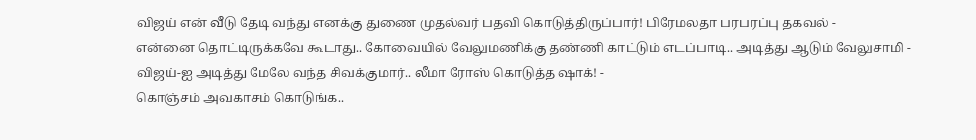விஜய் என் வீடு தேடி வந்து எனக்கு துணை முதல்வர் பதவி கொடுத்திருப்பார்! பிரேமலதா பரபரப்பு தகவல் -
என்னை தொட்டிருக்கவே கூடாது.. கோவையில் வேலுமணிக்கு தண்ணி காட்டும் எடப்பாடி.. அடித்து ஆடும் வேலுசாமி -
விஜய்-ஐ அடித்து மேலே வந்த சிவக்குமார்.. லீமா ரோஸ் கொடுத்த ஷாக்! -
கொஞ்சம் அவகாசம் கொடுங்க..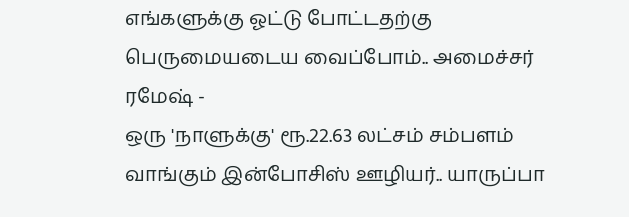எங்களுக்கு ஓட்டு போட்டதற்கு பெருமையடைய வைப்போம்.. அமைச்சர் ரமேஷ் -
ஒரு 'நாளுக்கு' ரூ.22.63 லட்சம் சம்பளம் வாங்கும் இன்போசிஸ் ஊழியர்.. யாருப்பா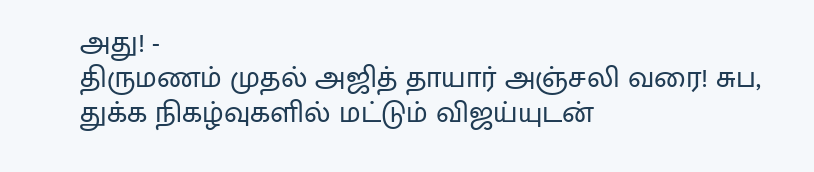அது! -
திருமணம் முதல் அஜித் தாயார் அஞ்சலி வரை! சுப, துக்க நிகழ்வுகளில் மட்டும் விஜய்யுடன்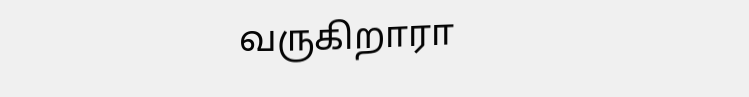வருகிறாரா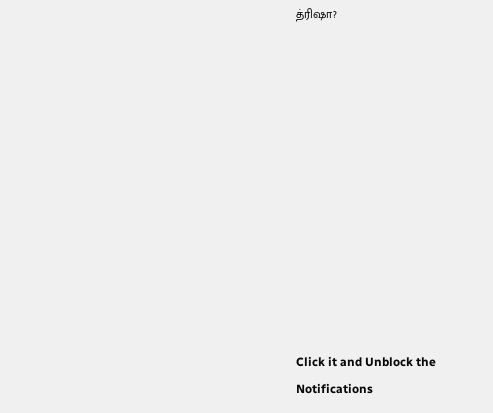த்ரிஷா?












Click it and Unblock the Notifications